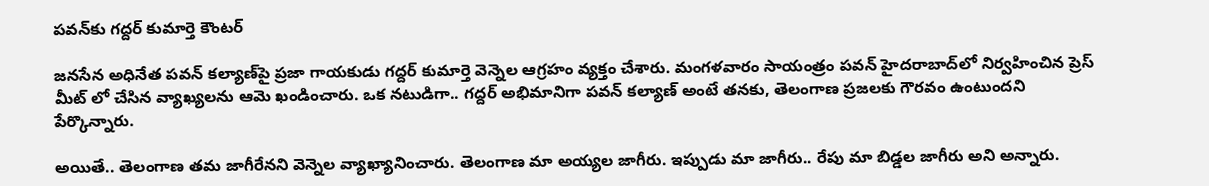ప‌వ‌న్‌కు గ‌ద్ద‌ర్ కుమార్తె కౌంట‌ర్‌

జ‌న‌సేన అధినేత ప‌వ‌న్ క‌ల్యాణ్‌పై ప్ర‌జా గాయ‌కుడు గ‌ద్ద‌ర్ కుమార్తె వెన్నెల ఆగ్ర‌హం వ్య‌క్తం చేశారు. మంగ‌ళ‌వారం సాయంత్రం ప‌వ‌న్ హైద‌రాబాద్‌లో నిర్వ‌హించిన ప్రెస్ మీట్ లో చేసిన వ్యాఖ్య‌ల‌ను ఆమె ఖండించారు. ఒక న‌టుడిగా.. గ‌ద్ద‌ర్ అభిమానిగా ప‌వ‌న్ క‌ల్యాణ్ అంటే త‌న‌కు, తెలంగాణ ప్ర‌జ‌ల‌కు గౌర‌వం ఉంటుంద‌ని పేర్కొన్నారు.

అయితే.. తెలంగాణ త‌మ జాగీరేన‌ని వెన్నెల వ్యాఖ్యానించారు. తెలంగాణ మా అయ్య‌ల జాగీరు. ఇప్పుడు మా జాగీరు.. రేపు మా బిడ్డ‌ల జాగీరు అని అన్నారు.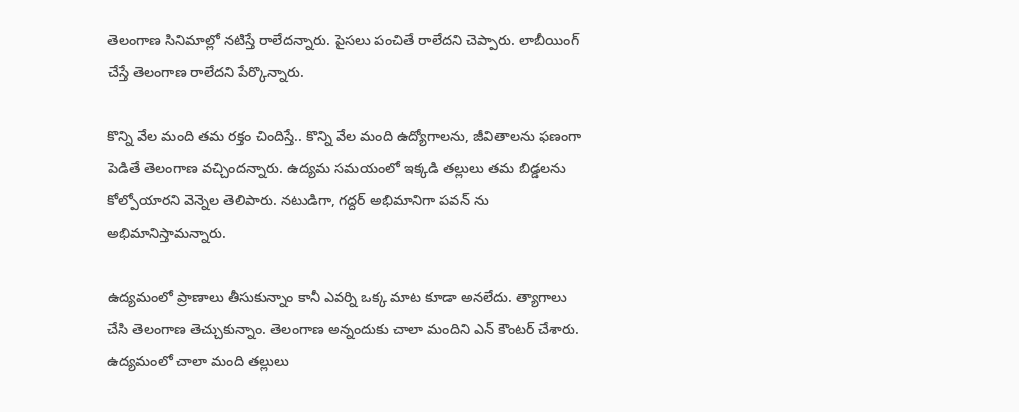తెలంగాణ సినిమాల్లో న‌టిస్తే రాలేద‌న్నారు. పైస‌లు పంచితే రాలేద‌ని చెప్పారు. లాబీయింగ్ చేస్తే తెలంగాణ రాలేద‌ని పేర్కొన్నారు.

కొన్ని వేల మంది త‌మ ర‌క్తం చిందిస్తే.. కొన్ని వేల మంది ఉద్యోగాల‌ను, జీవితాల‌ను ఫ‌ణంగా పెడితే తెలంగాణ వ‌చ్చింద‌న్నారు. ఉద్య‌మ స‌మ‌యంలో ఇక్క‌డి త‌ల్లులు త‌మ బిడ్డ‌ల‌ను కోల్పోయార‌ని వెన్నెల తెలిపారు. నటుడిగా, గద్దర్ అభిమానిగా పవన్ ను అభిమానిస్తామ‌న్నారు.

ఉద్యమంలో ప్రాణాలు తీసుకున్నాం కానీ ఎవర్ని ఒక్క మాట కూడా అనలేదు. త్యాగాలు చేసి తెలంగాణ తెచ్చుకున్నాం. తెలంగాణ అన్నందుకు చాలా మందిని ఎన్ కౌంట‌ర్ చేశారు. ఉద్యమంలో చాలా మంది తల్లులు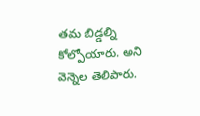తమ బిడ్డల్ని కోల్పోయారు. అని వెన్నెల తెలిపారు.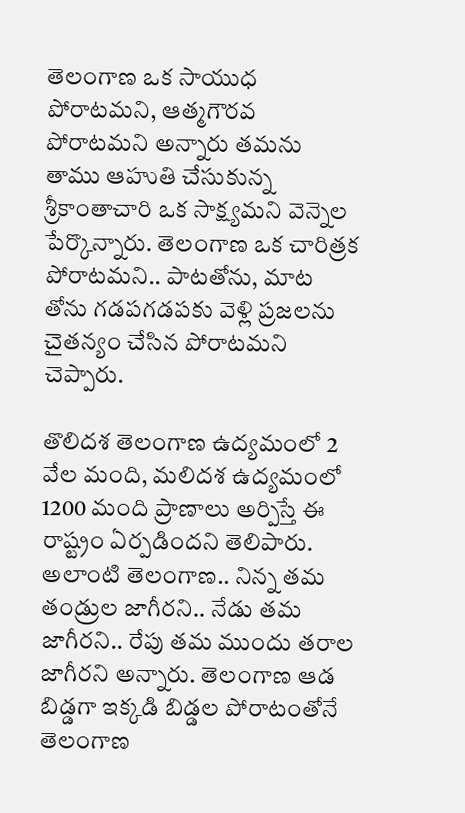తెలంగాణ ఒక సాయుధ పోరాట‌మ‌ని, ఆత్మ‌గౌర‌వ పోరాట‌మ‌ని అన్నారు త‌మ‌ను తాము ఆహుతి చేసుకున్న శ్రీకాంతాచారి ఒక సాక్ష్య‌మ‌ని వెన్నెల పేర్కొన్నారు. తెలంగాణ ఒక చారిత్ర‌క పోరాట‌మ‌ని.. పాటతోను, మాట తోను గ‌డ‌ప‌గ‌డ‌ప‌కు వెళ్లి ప్ర‌జ‌ల‌ను చైత‌న్యం చేసిన పోరాట‌మ‌ని చెప్పారు.

తొలిద‌శ తెలంగాణ ఉద్య‌మంలో 2 వేల మంది, మ‌లిద‌శ ఉద్య‌మంలో 1200 మంది ప్రాణాలు అర్పిస్తే ఈ రాష్ట్రం ఏర్ప‌డింద‌ని తెలిపారు. అలాంటి తెలంగాణ‌.. నిన్న త‌మ తండ్రుల జాగీర‌ని.. నేడు త‌మ జాగీర‌ని.. రేపు త‌మ ముందు త‌రాల జాగీర‌ని అన్నారు. తెలంగాణ ఆడ బిడ్డ‌గా ఇక్క‌డి బిడ్డ‌ల పోరాటంతోనే తెలంగాణ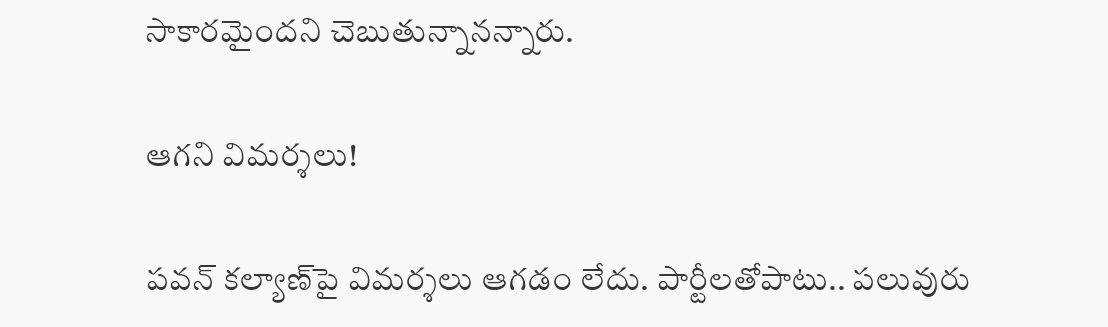సాకార‌మైంద‌ని చెబుతున్నాన‌న్నారు.

ఆగ‌ని విమ‌ర్శ‌లు!

ప‌వ‌న్ క‌ల్యాణ్‌పై విమ‌ర్శ‌లు ఆగ‌డం లేదు. పార్టీలతోపాటు.. పలువురు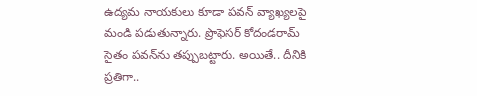ఉద్య‌మ నాయ‌కులు కూడా ప‌వ‌న్ వ్యాఖ్య‌ల‌పై మండి ప‌డుతున్నారు. ప్రొఫెస‌ర్ కోదండ‌రామ్ సైతం ప‌వ‌న్‌ను త‌ప్పుబ‌ట్టారు. అయితే.. దీనికి ప్ర‌తిగా..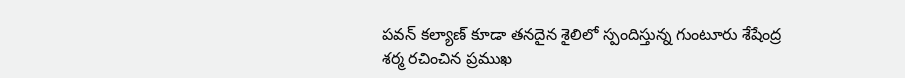ప‌వ‌న్ క‌ల్యాణ్ కూడా త‌న‌దైన శైలిలో స్పందిస్తున్న గుంటూరు శేషేంద్ర శ‌ర్మ ర‌చించిన ప్ర‌ముఖ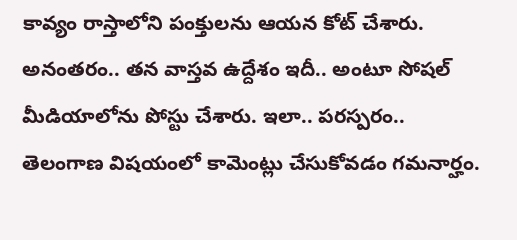కావ్యం రాస్తాలోని పంక్తుల‌ను ఆయ‌న కోట్ చేశారు. అనంత‌రం.. త‌న వాస్త‌వ ఉద్దేశం ఇదీ.. అంటూ సోష‌ల్ మీడియాలోను పోస్టు చేశారు. ఇలా.. ప‌ర‌స్ప‌రం.. తెలంగాణ విష‌యంలో కామెంట్లు చేసుకోవ‌డం గ‌మ‌నార్హం.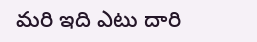మ‌రి ఇది ఎటు దారి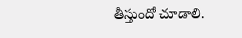తీస్తుందో చూడాలి.